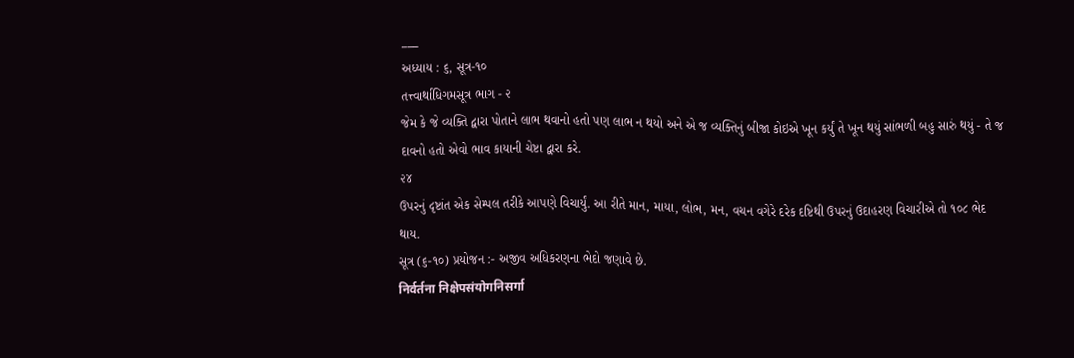___
અધ્યાય : ૬, સૂત્ર-૧૦
તત્ત્વાર્થાધિગમસૂત્ર ભાગ - ૨
જેમ કે જે વ્યક્તિ દ્વારા પોતાને લાભ થવાનો હતો પણ લાભ ન થયો અને એ જ વ્યક્તિનું બીજા કોઇએ ખૂન કર્યું તે ખૂન થયું સાંભળી બહુ સારું થયું - તે જ દાવનો હતો એવો ભાવ કાયાની ચેષ્ટા દ્વારા કરે.
૨૪
ઉપરનું દૃષ્ટાંત એક સેમ્પલ તરીકે આપણે વિચાર્યું. આ રીતે માન, માયા, લોભ, મન, વચન વગેરે દરેક દષ્ટિથી ઉપરનું ઉદાહરણ વિચારીએ તો ૧૦૮ ભેદ થાય.
સૂત્ર (૬-૧૦) પ્રયોજન :- અજીવ અધિકરણના ભેદો જણાવે છે.
निर्वर्तना निक्षेपसंयोगनिसर्गा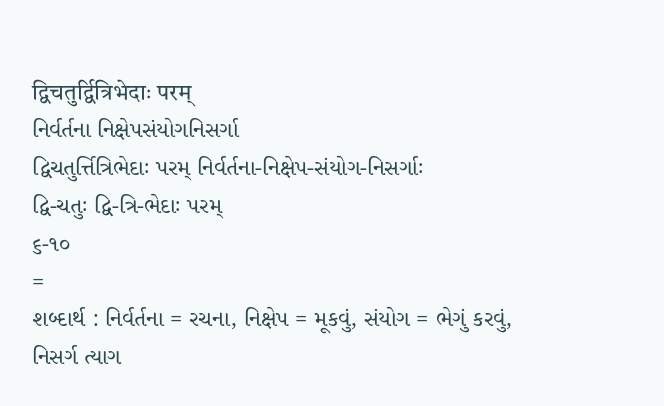द्विचतुर्द्वित्रिभेदाः परम्
નિર્વર્તના નિક્ષેપસંયોગનિસર્ગા
દ્વિચતુર્ત્તિત્રિભેદાઃ પરમ્ નિર્વર્તના-નિક્ષેપ-સંયોગ-નિસર્ગાઃ
દ્વિ-ચતુઃ દ્વિ-ત્રિ-ભેદાઃ પરમ્
૬-૧૦
=
શબ્દાર્થ : નિર્વર્તના = રચના, નિક્ષેપ = મૂકવું, સંયોગ = ભેગું કરવું, નિસર્ગ ત્યાગ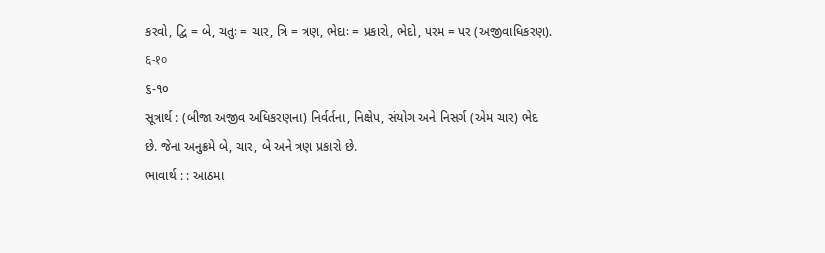કરવો, દ્વિ = બે, ચતુઃ = ચાર, ત્રિ = ત્રણ, ભેદાઃ = પ્રકારો, ભેદો, પરમ = પર (અજીવાધિકરણ).
६-१०
૬-૧૦
સૂત્રાર્થ : (બીજા અજીવ અધિકરણના) નિર્વર્તના, નિક્ષેપ, સંયોગ અને નિસર્ગ (એમ ચાર) ભેદ છે. જેના અનુક્રમે બે, ચાર, બે અને ત્રણ પ્રકારો છે.
ભાવાર્થ : : આઠમા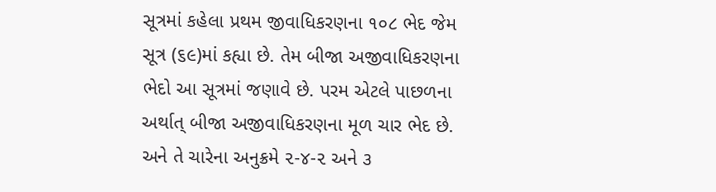સૂત્રમાં કહેલા પ્રથમ જીવાધિકરણના ૧૦૮ ભેદ જેમ સૂત્ર (૬૯)માં કહ્યા છે. તેમ બીજા અજીવાધિકરણના ભેદો આ સૂત્રમાં જણાવે છે. પરમ એટલે પાછળના અર્થાત્ બીજા અજીવાધિકરણના મૂળ ચાર ભેદ છે. અને તે ચારેના અનુક્રમે ૨-૪-૨ અને ૩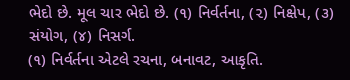ભેદો છે. મૂલ ચાર ભેદો છે. (૧) નિર્વર્તના, (૨) નિક્ષેપ, (૩) સંયોગ, (૪) નિસર્ગ.
(૧) નિર્વર્તના એટલે રચના, બનાવટ, આકૃતિ.